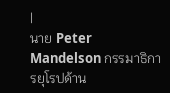|
นาย Peter Mandelson กรรมาธิการยุโรปด้าน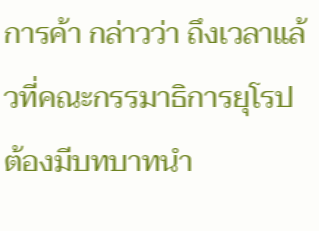การค้า กล่าวว่า ถึงเวลาแล้วที่คณะกรรมาธิการยุโรปต้องมีบทบาทนำ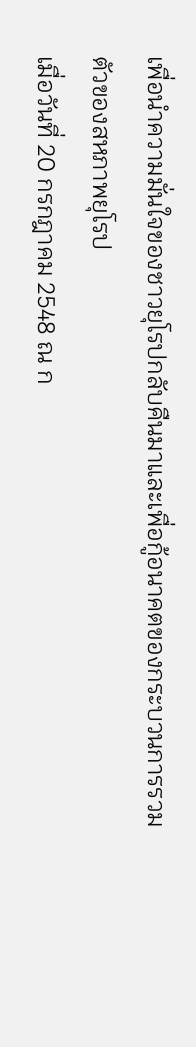เพื่อนำความมั่นใจของชาวยุโรปกลับคืนมาและเพื่อกู้อนาคตของกระบวนการรวมตัวของสหภาพยุโรป
เมื่อวันที่ 20 กรกฎาคม 2548 ณ ก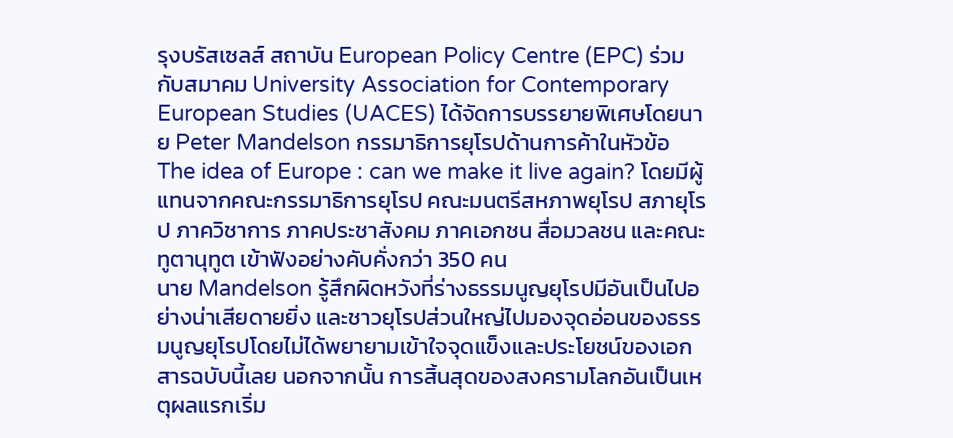รุงบรัสเซลส์ สถาบัน European Policy Centre (EPC) ร่วมกับสมาคม University Association for Contemporary European Studies (UACES) ได้จัดการบรรยายพิเศษโดยนาย Peter Mandelson กรรมาธิการยุโรปด้านการค้าในหัวข้อ The idea of Europe : can we make it live again? โดยมีผู้แทนจากคณะกรรมาธิการยุโรป คณะมนตรีสหภาพยุโรป สภายุโรป ภาควิชาการ ภาคประชาสังคม ภาคเอกชน สื่อมวลชน และคณะทูตานุทูต เข้าฟังอย่างคับคั่งกว่า 350 คน
นาย Mandelson รู้สึกผิดหวังที่ร่างธรรมนูญยุโรปมีอันเป็นไปอย่างน่าเสียดายยิ่ง และชาวยุโรปส่วนใหญ่ไปมองจุดอ่อนของธรรมนูญยุโรปโดยไม่ได้พยายามเข้าใจจุดแข็งและประโยชน์ของเอกสารฉบับนี้เลย นอกจากนั้น การสิ้นสุดของสงครามโลกอันเป็นเหตุผลแรกเริ่ม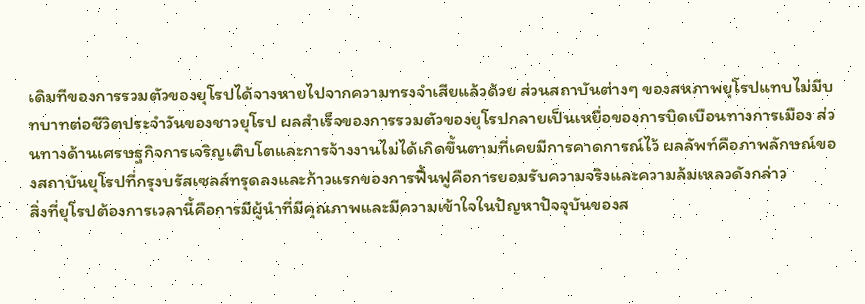เดิมทีของการรวมตัวของยุโรปได้จางหายไปจากความทรงจำเสียแล้วด้วย ส่วนสถาบันต่างๆ ของสหภาพยุโรปแทบไม่มีบทบาทต่อชีวิตประจำวันของชาวยุโรป ผลสำเร็จของการรวมตัวของยุโรปกลายเป็นเหยื่อของการบิดเบือนทางการเมือง ส่วนทางด้านเศรษฐกิจการเจริญเติบโตและการจ้างงานไม่ได้เกิดขึ้นตามที่เคยมีการคาดการณ์ไว้ ผลลัพท์คือภาพลักษณ์ของสถาบันยุโรปที่กรุงบรัสเซลส์ทรุดลงและก้าวแรกของการฟื้นฟูคือการยอมรับความจริงและความล้มเหลวดังกล่าว
สิ่งที่ยุโรปต้องการเวลานี้คือการมีผู้นำที่มีคุณภาพและมีความเข้าใจในปัญหาปัจจุบันของส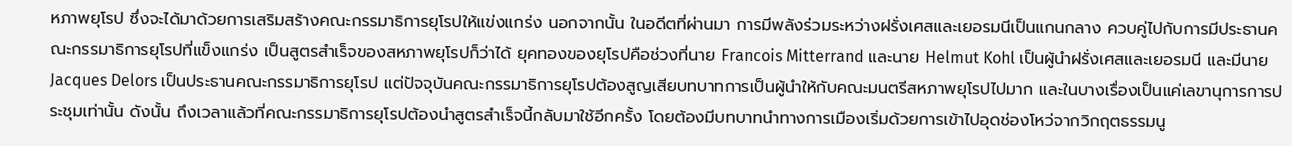หภาพยุโรป ซึ่งจะได้มาด้วยการเสริมสร้างคณะกรรมาธิการยุโรปให้แข่งแกร่ง นอกจากนั้น ในอดีตที่ผ่านมา การมีพลังร่วมระหว่างฝรั่งเศสและเยอรมนีเป็นแกนกลาง ควบคู่ไปกับการมีประธานคณะกรรมาธิการยุโรปที่แข็งแกร่ง เป็นสูตรสำเร็จของสหภาพยุโรปก็ว่าได้ ยุคทองของยุโรปคือช่วงที่นาย Francois Mitterrand และนาย Helmut Kohl เป็นผู้นำฝรั่งเศสและเยอรมนี และมีนาย Jacques Delors เป็นประธานคณะกรรมาธิการยุโรป แต่ปัจจุบันคณะกรรมาธิการยุโรปต้องสูญเสียบทบาทการเป็นผู้นำให้กับคณะมนตรีสหภาพยุโรปไปมาก และในบางเรื่องเป็นแค่เลขานุการการประชุมเท่านั้น ดังนั้น ถึงเวลาแล้วที่คณะกรรมาธิการยุโรปต้องนำสูตรสำเร็จนี้กลับมาใช้อีกครั้ง โดยต้องมีบทบาทนำทางการเมืองเริ่มด้วยการเข้าไปอุดช่องโหว่จากวิกฤตธรรมนู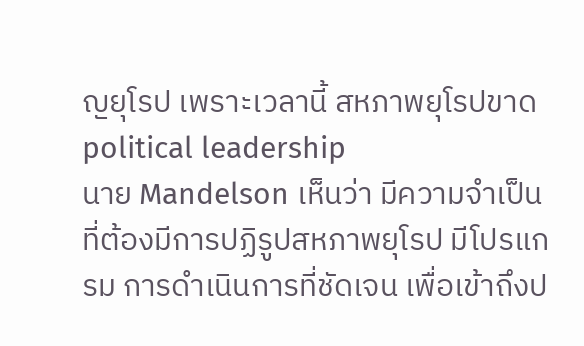ญยุโรป เพราะเวลานี้ สหภาพยุโรปขาด political leadership
นาย Mandelson เห็นว่า มีความจำเป็นที่ต้องมีการปฏิรูปสหภาพยุโรป มีโปรแกรม การดำเนินการที่ชัดเจน เพื่อเข้าถึงป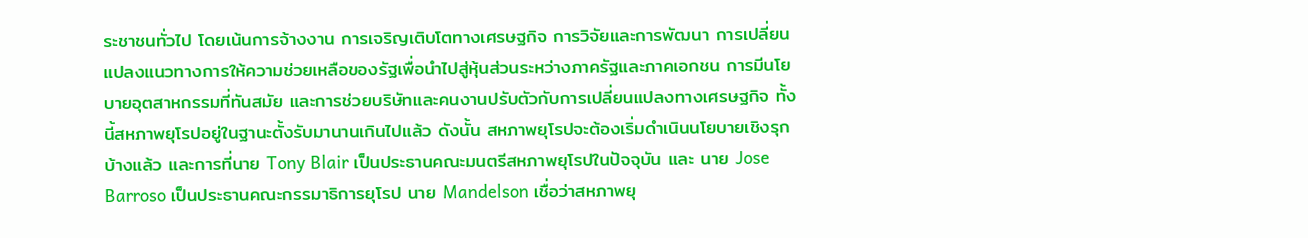ระชาชนทั่วไป โดยเน้นการจ้างงาน การเจริญเติบโตทางเศรษฐกิจ การวิจัยและการพัฒนา การเปลี่ยนแปลงแนวทางการให้ความช่วยเหลือของรัฐเพื่อนำไปสู่หุ้นส่วนระหว่างภาครัฐและภาคเอกชน การมีนโยบายอุตสาหกรรมที่ทันสมัย และการช่วยบริษัทและคนงานปรับตัวกับการเปลี่ยนแปลงทางเศรษฐกิจ ทั้งนี้สหภาพยุโรปอยู่ในฐานะตั้งรับมานานเกินไปแล้ว ดังนั้น สหภาพยุโรปจะต้องเริ่มดำเนินนโยบายเชิงรุกบ้างแล้ว และการที่นาย Tony Blair เป็นประธานคณะมนตรีสหภาพยุโรปในปัจจุบัน และ นาย Jose Barroso เป็นประธานคณะกรรมาธิการยุโรป นาย Mandelson เชื่อว่าสหภาพยุ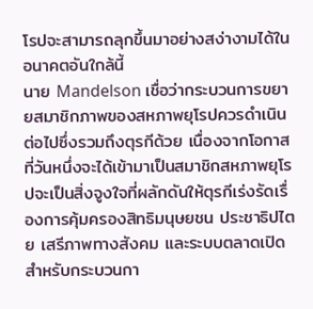โรปจะสามารถลุกขึ้นมาอย่างสง่างามได้ในอนาคตอันใกล้นี้
นาย Mandelson เชื่อว่ากระบวนการขยายสมาชิกภาพของสหภาพยุโรปควรดำเนินต่อไปซึ่งรวมถึงตุรกีด้วย เนื่องจากโอกาสที่วันหนึ่งจะได้เข้ามาเป็นสมาชิกสหภาพยุโรปจะเป็นสิ่งจูงใจที่ผลักดันให้ตุรกีเร่งรัดเรื่องการคุ้มครองสิทธิมนุษยชน ประชาธิปไตย เสรีภาพทางสังคม และระบบตลาดเปิด สำหรับกระบวนกา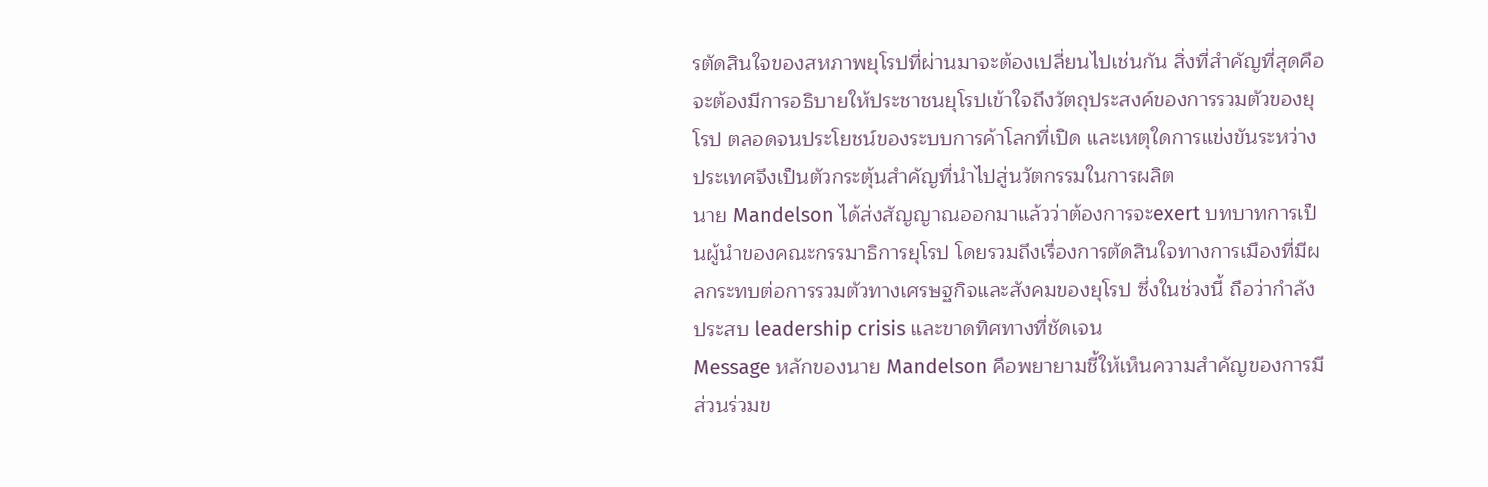รตัดสินใจของสหภาพยุโรปที่ผ่านมาจะต้องเปลี่ยนไปเช่นกัน สิ่งที่สำคัญที่สุดคือจะต้องมีการอธิบายให้ประชาชนยุโรปเข้าใจถึงวัตถุประสงค์ของการรวมตัวของยุโรป ตลอดจนประโยชน์ของระบบการค้าโลกที่เปิด และเหตุใดการแข่งขันระหว่างประเทศจึงเป็นตัวกระตุ้นสำคัญที่นำไปสู่นวัตกรรมในการผลิต
นาย Mandelson ได้ส่งสัญญาณออกมาแล้วว่าต้องการจะexert บทบาทการเป็นผู้นำของคณะกรรมาธิการยุโรป โดยรวมถึงเรื่องการตัดสินใจทางการเมืองที่มีผลกระทบต่อการรวมตัวทางเศรษฐกิจและสังคมของยุโรป ซึ่งในช่วงนี้ ถือว่ากำลังประสบ leadership crisis และขาดทิศทางที่ชัดเจน
Message หลักของนาย Mandelson คือพยายามชี้ให้เห็นความสำคัญของการมีส่วนร่วมข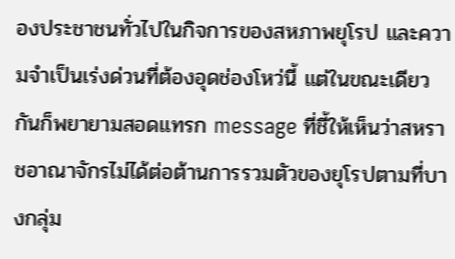องประชาชนทั่วไปในกิจการของสหภาพยุโรป และความจำเป็นเร่งด่วนที่ต้องอุดช่องโหว่นี้ แต่ในขณะเดียวกันก็พยายามสอดแทรก message ที่ชี้ให้เห็นว่าสหราชอาณาจักรไม่ได้ต่อต้านการรวมตัวของยุโรปตามที่บางกลุ่ม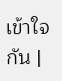เข้าใจกัน |